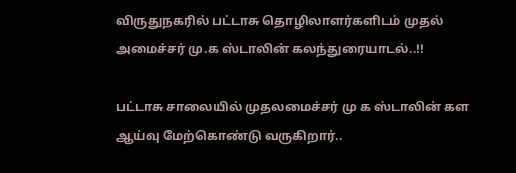விருதுநகரில் பட்டாசு தொழிலாளர்களிடம் முதல் அமைச்சர் மு.க ஸ்டாலின் கலந்துரையாடல்..!!

பட்டாசு சாலையில் முதலமைச்சர் மு க ஸ்டாலின் கள ஆய்வு மேற்கொண்டு வருகிறார்..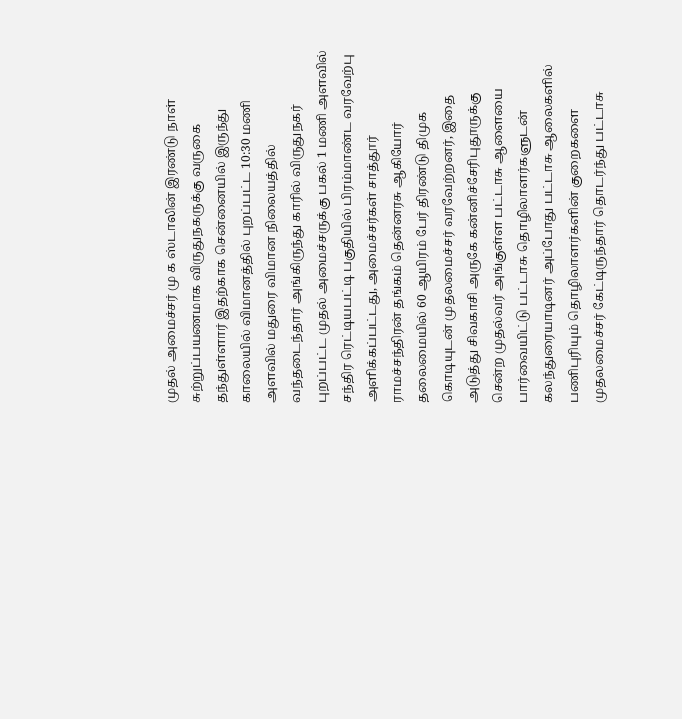முதல் அமைச்சர் மு க ஸ்டாலின் இரண்டு நாள் சுற்றுப்பயணமாக விருதுநகருக்கு வருகை தந்துள்ளார் இதற்காக சென்னையில் இருந்து காலையில் விமானத்தில் புறப்பட்ட 10:30 மணி அளவில் மதுரை விமான நிலையத்தில் வந்தடைந்தார் அங்கிருந்து காரில் விருதுநகர் புறப்பட்ட முதல் அமைச்சருக்கு பகல் 1 மணி அளவில் சந்திர ரெட்டியபட்டி பகுதியில் பிரம்மாண்ட வரவேற்பு அளிக்கப்பட்டது, அமைச்சர்கள் சாத்தூர் ராமச்சந்திரன் தங்கம் தென்னரசு ஆகியோர் தலைமையில் 60 ஆயிரம் பேர் திரண்டு திமுக கொடியுடன் முதலமைச்சர் வரவேற்றனர், இதை அடுத்து சிவகாசி அருகே கன்னிச்சேரிபுதூருக்கு சென்ற முதல்வர் அங்குள்ள பட்டாசு ஆளையை பார்வையிட்டு பட்டாசு தொழிலாளர்களுடன் கலந்துரையாடினர் அப்போது பட்டாசு ஆலைகளில் பணிபுரியும் தொழிலாளர்களின் குறைகளை முதலமைச்சர் கேட்டிருந்தார் தொடர்ந்து பட்டாசு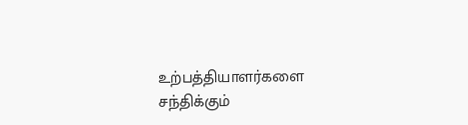உற்பத்தியாளர்களை சந்திக்கும்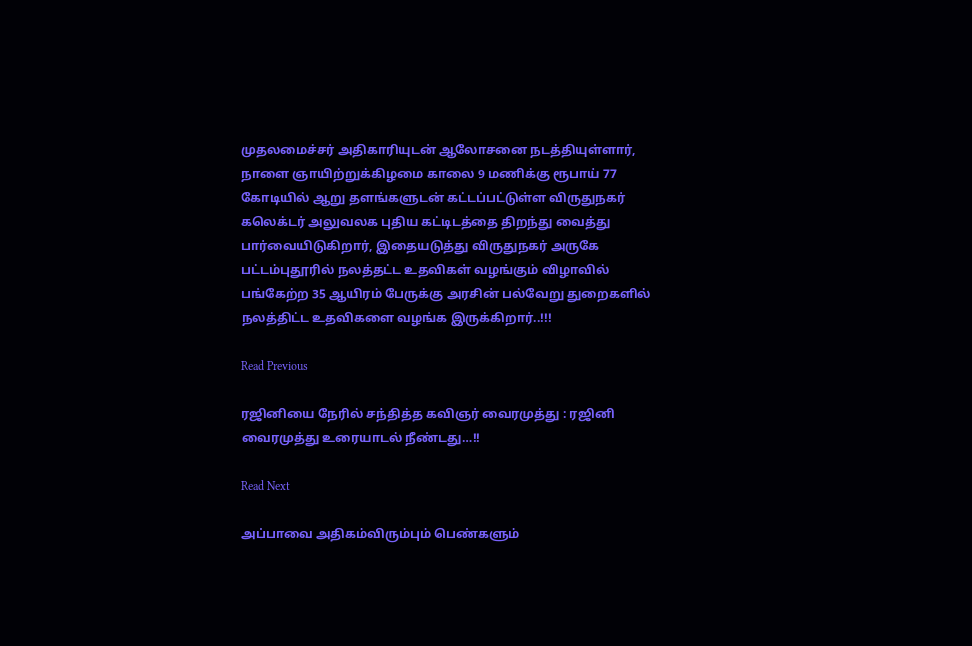முதலமைச்சர் அதிகாரியுடன் ஆலோசனை நடத்தியுள்ளார், நாளை ஞாயிற்றுக்கிழமை காலை 9 மணிக்கு ரூபாய் 77 கோடியில் ஆறு தளங்களுடன் கட்டப்பட்டுள்ள விருதுநகர் கலெக்டர் அலுவலக புதிய கட்டிடத்தை திறந்து வைத்து பார்வையிடுகிறார், இதையடுத்து விருதுநகர் அருகே பட்டம்புதூரில் நலத்தட்ட உதவிகள் வழங்கும் விழாவில் பங்கேற்ற 35 ஆயிரம் பேருக்கு அரசின் பல்வேறு துறைகளில் நலத்திட்ட உதவிகளை வழங்க இருக்கிறார்..!!!

Read Previous

ரஜினியை நேரில் சந்தித்த கவிஞர் வைரமுத்து : ரஜினி வைரமுத்து உரையாடல் நீண்டது…!!

Read Next

அப்பாவை அதிகம்விரும்பும் பெண்களும்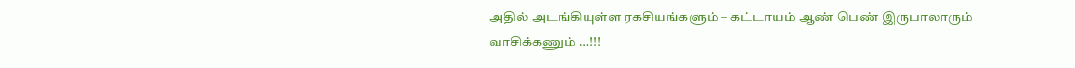அதில் அடங்கியுள்ள ரகசியங்களும் – கட்டாயம் ஆண் பெண் இருபாலாரும் வாசிக்கணும் …!!!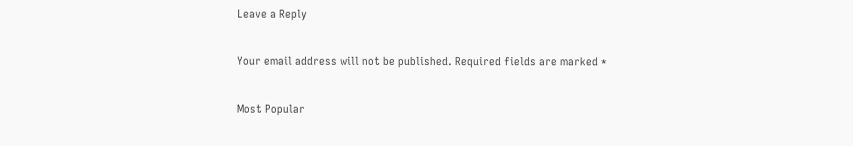Leave a Reply

Your email address will not be published. Required fields are marked *

Most Popular